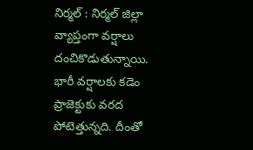నిర్మల్ : నిర్మల్ జిల్లా వ్యాప్తంగా వర్షాలు దంచికొడుతున్నాయి. భారీ వర్షాలకు కడెం ప్రాజెక్టుకు వరద పోటెత్తున్నది. దీంతో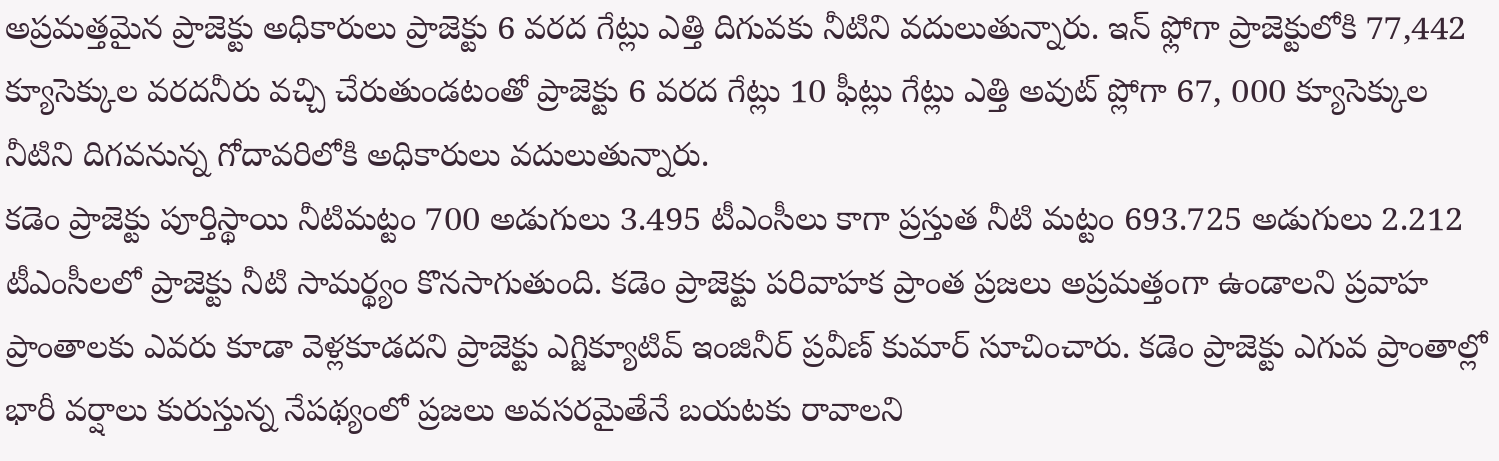అప్రమత్తమైన ప్రాజెక్టు అధికారులు ప్రాజెక్టు 6 వరద గేట్లు ఎత్తి దిగువకు నీటిని వదులుతున్నారు. ఇన్ ఫ్లోగా ప్రాజెక్టులోకి 77,442 క్యూసెక్కుల వరదనీరు వచ్చి చేరుతుండటంతో ప్రాజెక్టు 6 వరద గేట్లు 10 ఫీట్లు గేట్లు ఎత్తి అవుట్ ప్లోగా 67, 000 క్యూసెక్కుల నీటిని దిగవనున్న గోదావరిలోకి అధికారులు వదులుతున్నారు.
కడెం ప్రాజెక్టు పూర్తిస్థాయి నీటిమట్టం 700 అడుగులు 3.495 టీఎంసీలు కాగా ప్రస్తుత నీటి మట్టం 693.725 అడుగులు 2.212 టీఎంసీలలో ప్రాజెక్టు నీటి సామర్థ్యం కొనసాగుతుంది. కడెం ప్రాజెక్టు పరివాహక ప్రాంత ప్రజలు అప్రమత్తంగా ఉండాలని ప్రవాహ ప్రాంతాలకు ఎవరు కూడా వెళ్లకూడదని ప్రాజెక్టు ఎగ్జిక్యూటివ్ ఇంజినీర్ ప్రవీణ్ కుమార్ సూచించారు. కడెం ప్రాజెక్టు ఎగువ ప్రాంతాల్లో భారీ వర్షాలు కురుస్తున్న నేపథ్యంలో ప్రజలు అవసరమైతేనే బయటకు రావాలని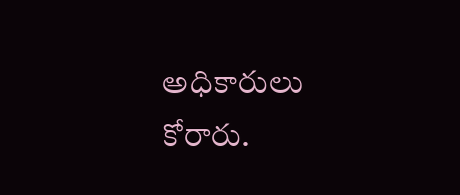అధికారులు కోరారు.